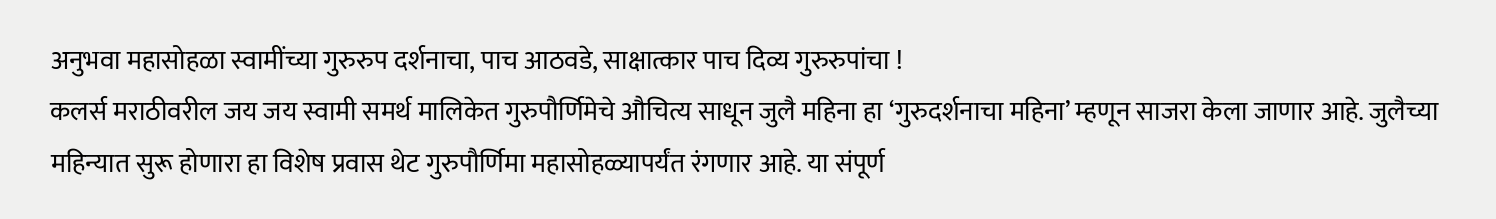अनुभवा महासोहळा स्वामींच्या गुरुरुप दर्शनाचा, पाच आठवडे, साक्षात्कार पाच दिव्य गुरुरुपांचा !
कलर्स मराठीवरील जय जय स्वामी समर्थ मालिकेत गुरुपौर्णिमेचे औचित्य साधून जुलै महिना हा ‘गुरुदर्शनाचा महिना’ म्हणून साजरा केला जाणार आहे. जुलैच्या महिन्यात सुरू होणारा हा विशेष प्रवास थेट गुरुपौर्णिमा महासोहळ्यापर्यंत रंगणार आहे. या संपूर्ण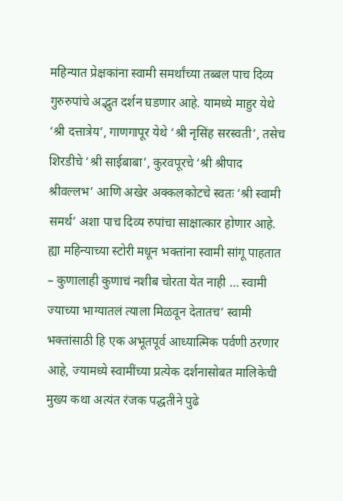महिन्यात प्रेक्षकांना स्वामी समर्थांच्या तब्बल पाच दिव्य गुरुरुपांचे अद्भुत दर्शन घडणार आहे. यामध्ये माहुर येथे ‘श्री दत्तात्रेय’, गाणगापूर येथे ‘श्री नृसिंह सरस्वती’, तसेच शिरडीचे ‘श्री साईबाबा’, कुरवपूरचे ‘श्री श्रीपाद श्रीवल्लभ’ आणि अखेर अक्कलकोटचे स्वतः ‘श्री स्वामी समर्थ’ अशा पाच दिव्य रुपांचा साक्षात्कार होणार आहे. ह्या महिन्याच्या स्टोरी मधून भक्तांना स्वामी सांगू पाहतात – कुणालाही कुणाचं नशीब चोरता येत नाही … स्वामी ज्याच्या भाग्यातलं त्याला मिळवून देतातच’ स्वामी भक्तांसाठी हि एक अभूतपूर्व आध्यात्मिक पर्वणी ठरणार आहे, ज्यामध्ये स्वामींच्या प्रत्येक दर्शनासोबत मालिकेची मुख्य कथा अत्यंत रंजक पद्धतीने पुढे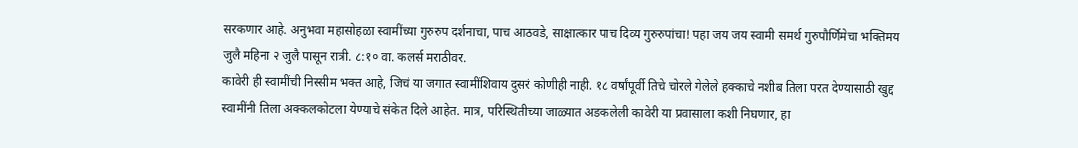सरकणार आहे. अनुभवा महासोहळा स्वामींच्या गुरुरुप दर्शनाचा, पाच आठवडे, साक्षात्कार पाच दिव्य गुरुरुपांचा! पहा जय जय स्वामी समर्थ गुरुपौर्णिमेचा भक्तिमय जुलै महिना २ जुलै पासून रात्री. ८:१० वा. कलर्स मराठीवर.
कावेरी ही स्वामींची निस्सीम भक्त आहे, जिचं या जगात स्वामींशिवाय दुसरं कोणीही नाही. १८ वर्षांपूर्वी तिचे चोरले गेलेले हक्काचे नशीब तिला परत देण्यासाठी खुद्द स्वामींनी तिला अक्कलकोटला येण्याचे संकेत दिले आहेत. मात्र, परिस्थितीच्या जाळ्यात अडकलेली कावेरी या प्रवासाला कशी निघणार, हा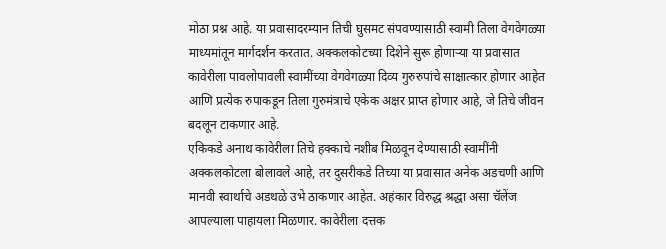मोठा प्रश्न आहे. या प्रवासादरम्यान तिची घुसमट संपवण्यासाठी स्वामी तिला वेगवेगळ्या माध्यमांतून मार्गदर्शन करतात. अक्कलकोटच्या दिशेने सुरू होणाऱ्या या प्रवासात कावेरीला पावलोपावली स्वामींच्या वेगवेगळ्या दिव्य गुरुरुपांचे साक्षात्कार होणार आहेत आणि प्रत्येक रुपाकडून तिला गुरुमंत्राचे एकेक अक्षर प्राप्त होणार आहे, जे तिचे जीवन बदलून टाकणार आहे.
एकिकडे अनाथ कावेरीला तिचे हक्काचे नशीब मिळवून देण्यासाठी स्वामींनी अक्कलकोटला बोलावले आहे, तर दुसरीकडे तिच्या या प्रवासात अनेक अडचणी आणि मानवी स्वार्थाचे अडथळे उभे ठाकणार आहेत. अहंकार विरुद्ध श्रद्धा असा चॅलेंज आपल्याला पाहायला मिळणार. कावेरीला दत्तक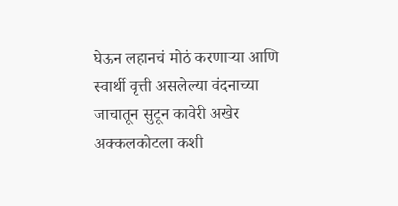घेऊन लहानचं मोठं करणाऱ्या आणि स्वार्थी वृत्ती असलेल्या वंदनाच्या जाचातून सुटून कावेरी अखेर अक्कलकोटला कशी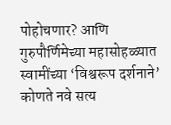पोहोचणार? आणि गुरुपौर्णिमेच्या महासोहळ्यात स्वामींच्या ‘विश्वरूप दर्शनाने’ कोणते नवे सत्य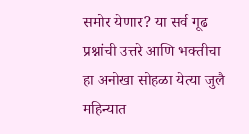समोर येणार? या सर्व गूढ प्रश्नांची उत्तरे आणि भक्तीचा हा अनोखा सोहळा येत्या जुलै महिन्यात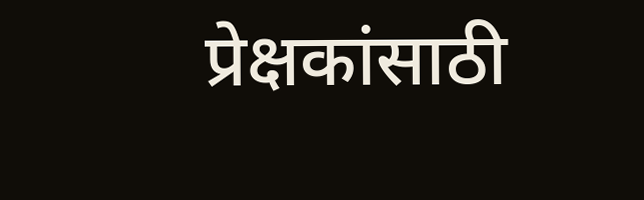प्रेक्षकांसाठी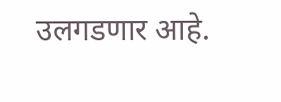उलगडणार आहे.